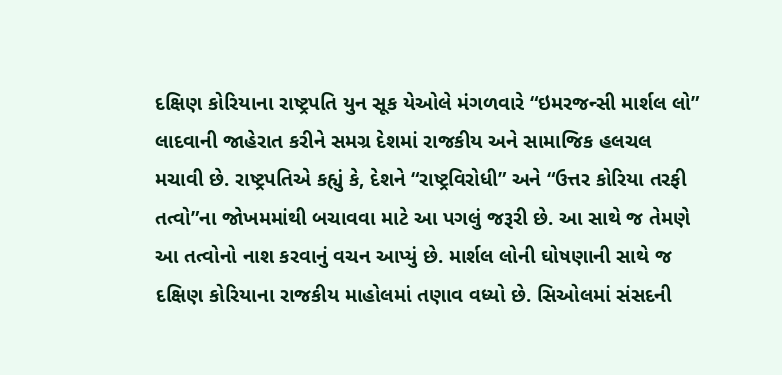દક્ષિણ કોરિયાના રાષ્ટ્રપતિ યુન સૂક યેઓલે મંગળવારે “ઇમરજન્સી માર્શલ લો” લાદવાની જાહેરાત કરીને સમગ્ર દેશમાં રાજકીય અને સામાજિક હલચલ મચાવી છે. રાષ્ટ્રપતિએ કહ્યું કે, દેશને “રાષ્ટ્રવિરોધી” અને “ઉત્તર કોરિયા તરફી તત્વો”ના જોખમમાંથી બચાવવા માટે આ પગલું જરૂરી છે. આ સાથે જ તેમણે આ તત્વોનો નાશ કરવાનું વચન આપ્યું છે. માર્શલ લોની ઘોષણાની સાથે જ દક્ષિણ કોરિયાના રાજકીય માહોલમાં તણાવ વધ્યો છે. સિઓલમાં સંસદની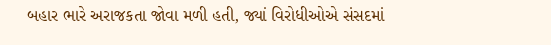બહાર ભારે અરાજકતા જોવા મળી હતી, જ્યાં વિરોધીઓએ સંસદમાં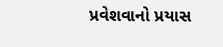પ્રવેશવાનો પ્રયાસ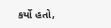કર્યો હતો,